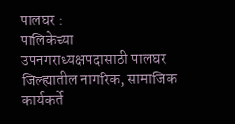पालघर :
पालिकेच्या उपनगराध्यक्षपदासाठी पालघर जिल्ह्यातील नागरिक, सामाजिक कार्यकर्ते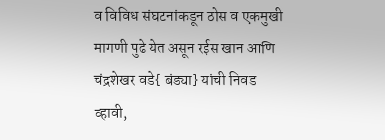व विविध संघटनांकडून ठोस व एकमुखी मागणी पुढे येत असून रईस खान आणि चंद्रशेखर वडे{ बंड्या} यांची निवड व्हावी,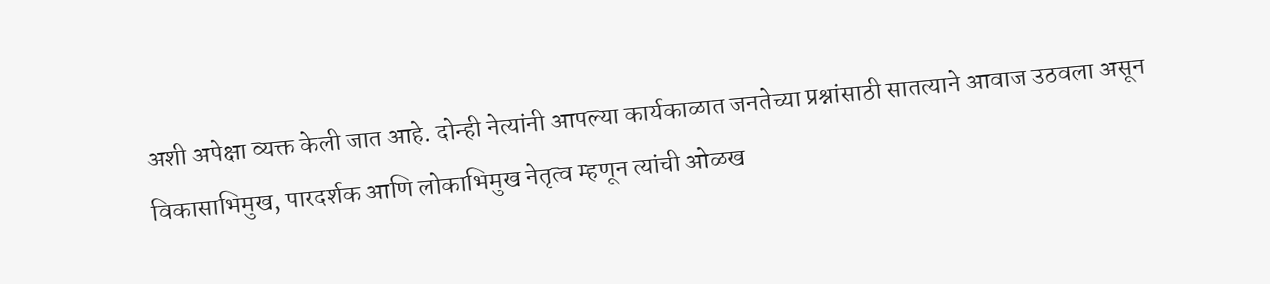अशी अपेक्षा व्यक्त केली जात आहे. दोन्ही नेत्यांनी आपल्या कार्यकाळात जनतेच्या प्रश्नांसाठी सातत्याने आवाज उठवला असून विकासाभिमुख, पारदर्शक आणि लोकाभिमुख नेतृत्व म्हणून त्यांची ओळख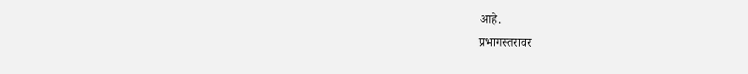आहे.
प्रभागस्तरावर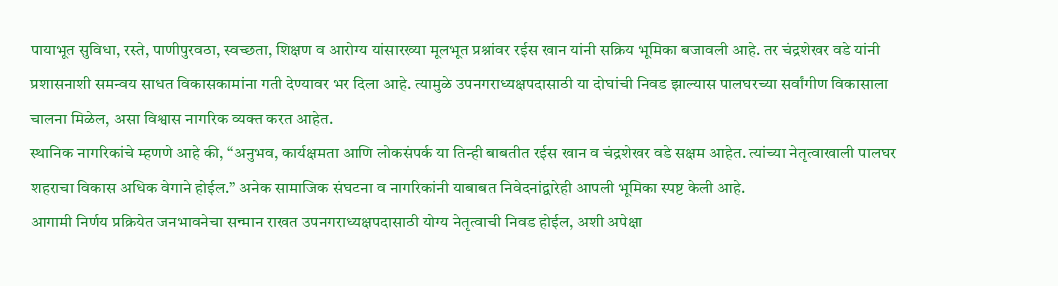पायाभूत सुविधा, रस्ते, पाणीपुरवठा, स्वच्छता, शिक्षण व आरोग्य यांसारख्या मूलभूत प्रश्नांवर रईस खान यांनी सक्रिय भूमिका बजावली आहे. तर चंद्रशेखर वडे यांनी प्रशासनाशी समन्वय साधत विकासकामांना गती देण्यावर भर दिला आहे. त्यामुळे उपनगराध्यक्षपदासाठी या दोघांची निवड झाल्यास पालघरच्या सर्वांगीण विकासाला चालना मिळेल, असा विश्वास नागरिक व्यक्त करत आहेत.
स्थानिक नागरिकांचे म्हणणे आहे की, “अनुभव, कार्यक्षमता आणि लोकसंपर्क या तिन्ही बाबतीत रईस खान व चंद्रशेखर वडे सक्षम आहेत. त्यांच्या नेतृत्वाखाली पालघर शहराचा विकास अधिक वेगाने होईल.” अनेक सामाजिक संघटना व नागरिकांनी याबाबत निवेदनांद्वारेही आपली भूमिका स्पष्ट केली आहे.
आगामी निर्णय प्रक्रियेत जनभावनेचा सन्मान राखत उपनगराध्यक्षपदासाठी योग्य नेतृत्वाची निवड होईल, अशी अपेक्षा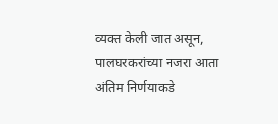व्यक्त केली जात असून, पालघरकरांच्या नजरा आता अंतिम निर्णयाकडे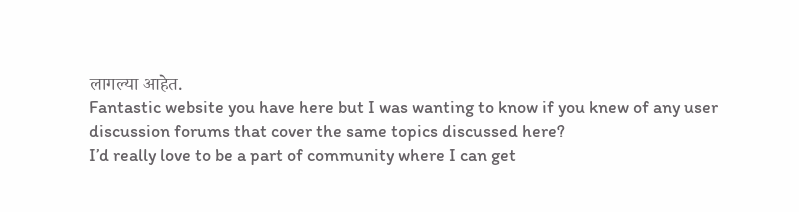लागल्या आहेत.
Fantastic website you have here but I was wanting to know if you knew of any user discussion forums that cover the same topics discussed here?
I’d really love to be a part of community where I can get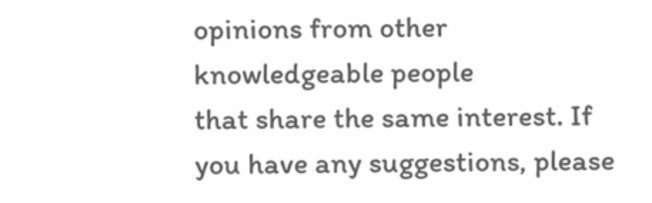opinions from other knowledgeable people
that share the same interest. If you have any suggestions, please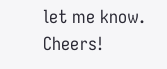let me know.
Cheers!